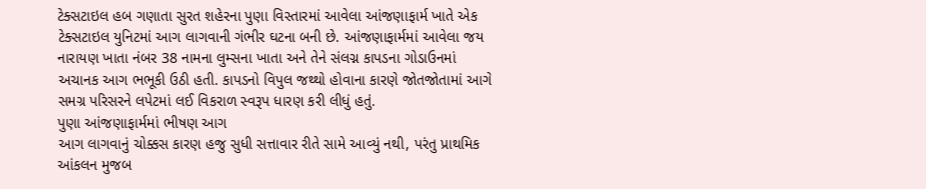ટેક્સટાઇલ હબ ગણાતા સુરત શહેરના પુણા વિસ્તારમાં આવેલા આંજણાફાર્મ ખાતે એક ટેક્સટાઇલ યુનિટમાં આગ લાગવાની ગંભીર ઘટના બની છે. આંજણાફાર્મમાં આવેલા જય નારાયણ ખાતા નંબર 38 નામના લુમ્સના ખાતા અને તેને સંલગ્ન કાપડના ગોડાઉનમાં અચાનક આગ ભભૂકી ઉઠી હતી. કાપડનો વિપુલ જથ્થો હોવાના કારણે જોતજોતામાં આગે સમગ્ર પરિસરને લપેટમાં લઈ વિકરાળ સ્વરૂપ ધારણ કરી લીધું હતું.
પુણા આંજણાફાર્મમાં ભીષણ આગ
આગ લાગવાનું ચોક્કસ કારણ હજુ સુધી સત્તાવાર રીતે સામે આવ્યું નથી, પરંતુ પ્રાથમિક આંકલન મુજબ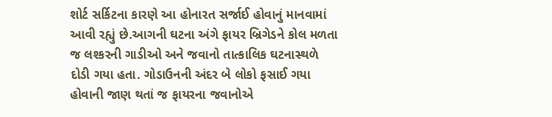શોર્ટ સર્કિટના કારણે આ હોનારત સર્જાઈ હોવાનું માનવામાં આવી રહ્યું છે.આગની ઘટના અંગે ફાયર બ્રિગેડને કોલ મળતા જ લશ્કરની ગાડીઓ અને જવાનો તાત્કાલિક ઘટનાસ્થળે દોડી ગયા હતા. ગોડાઉનની અંદર બે લોકો ફસાઈ ગયા હોવાની જાણ થતાં જ ફાયરના જવાનોએ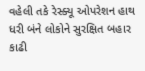વહેલી તકે રેસ્ક્યૂ ઓપરેશન હાથ ધરી બંને લોકોને સુરક્ષિત બહાર કાઢી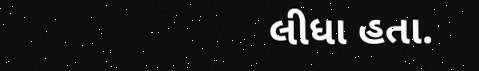લીધા હતા.